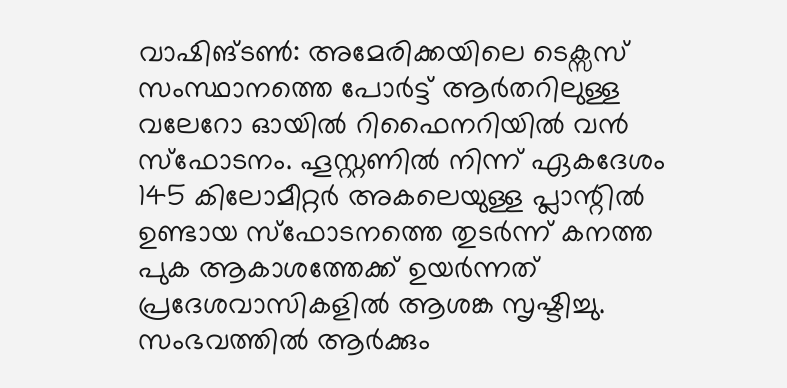വാഷിങ്ടൺ: അമേരിക്കയിലെ ടെക്സസ് സംസ്ഥാനത്തെ പോർട്ട് ആർതറിലുള്ള വലേറോ ഓയിൽ റിഫൈനറിയിൽ വൻ സ്ഫോടനം. ഹൂസ്റ്റണിൽ നിന്ന് ഏകദേശം 145 കിലോമീറ്റർ അകലെയുള്ള പ്ലാന്റിൽ ഉണ്ടായ സ്ഫോടനത്തെ തുടർന്ന് കനത്ത പുക ആകാശത്തേക്ക് ഉയർന്നത് പ്രദേശവാസികളിൽ ആശങ്ക സൃഷ്ടിച്ചു. സംഭവത്തിൽ ആർക്കും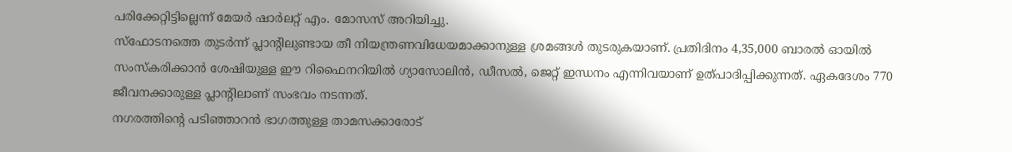പരിക്കേറ്റിട്ടില്ലെന്ന് മേയർ ഷാർലറ്റ് എം. മോസസ് അറിയിച്ചു.
സ്ഫോടനത്തെ തുടർന്ന് പ്ലാന്റിലുണ്ടായ തീ നിയന്ത്രണവിധേയമാക്കാനുള്ള ശ്രമങ്ങൾ തുടരുകയാണ്. പ്രതിദിനം 4,35,000 ബാരൽ ഓയിൽ സംസ്കരിക്കാൻ ശേഷിയുള്ള ഈ റിഫൈനറിയിൽ ഗ്യാസോലിൻ, ഡീസൽ, ജെറ്റ് ഇന്ധനം എന്നിവയാണ് ഉത്പാദിപ്പിക്കുന്നത്. ഏകദേശം 770 ജീവനക്കാരുള്ള പ്ലാന്റിലാണ് സംഭവം നടന്നത്.
നഗരത്തിന്റെ പടിഞ്ഞാറൻ ഭാഗത്തുള്ള താമസക്കാരോട്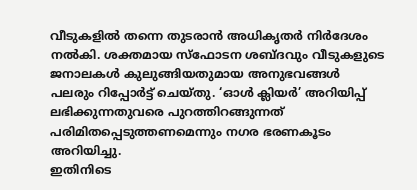വീടുകളിൽ തന്നെ തുടരാൻ അധികൃതർ നിർദേശം നൽകി. ശക്തമായ സ്ഫോടന ശബ്ദവും വീടുകളുടെ ജനാലകൾ കുലുങ്ങിയതുമായ അനുഭവങ്ങൾ പലരും റിപ്പോർട്ട് ചെയ്തു. ‘ഓൾ ക്ലിയർ’ അറിയിപ്പ് ലഭിക്കുന്നതുവരെ പുറത്തിറങ്ങുന്നത് പരിമിതപ്പെടുത്തണമെന്നും നഗര ഭരണകൂടം അറിയിച്ചു.
ഇതിനിടെ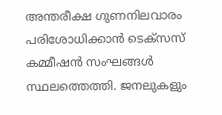അന്തരീക്ഷ ഗുണനിലവാരം പരിശോധിക്കാൻ ടെക്സസ് കമ്മീഷൻ സംഘങ്ങൾ സ്ഥലത്തെത്തി. ജനലുകളും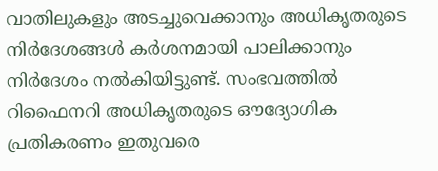വാതിലുകളും അടച്ചുവെക്കാനും അധികൃതരുടെ നിർദേശങ്ങൾ കർശനമായി പാലിക്കാനും നിർദേശം നൽകിയിട്ടുണ്ട്. സംഭവത്തിൽ റിഫൈനറി അധികൃതരുടെ ഔദ്യോഗിക പ്രതികരണം ഇതുവരെ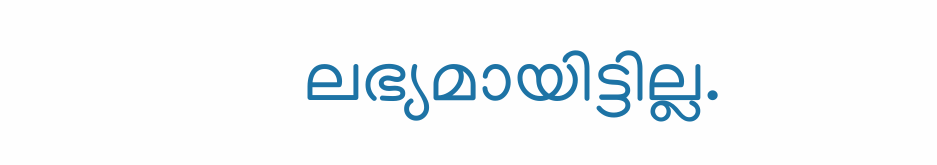ലഭ്യമായിട്ടില്ല.